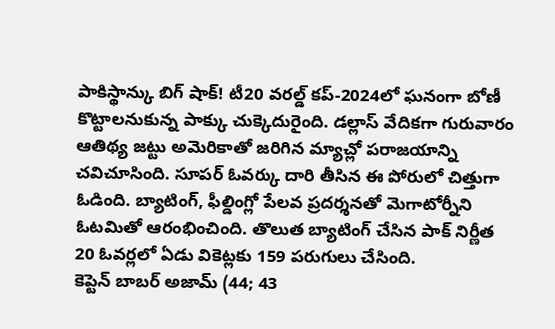పాకిస్థాన్కు బిగ్ షాక్! టీ20 వరల్డ్ కప్-2024లో ఘనంగా బోణీ కొట్టాలనుకున్న పాక్కు చుక్కెదురైంది. డల్లాస్ వేదికగా గురువారం ఆతిథ్య జట్టు అమెరికాతో జరిగిన మ్యాచ్లో పరాజయాన్ని చవిచూసింది. సూపర్ ఓవర్కు దారి తీసిన ఈ పోరులో చిత్తుగా ఓడింది. బ్యాటింగ్, ఫీల్డింగ్లో పేలవ ప్రదర్శనతో మెగాటోర్నీని ఓటమితో ఆరంభించింది. తొలుత బ్యాటింగ్ చేసిన పాక్ నిర్ణీత 20 ఓవర్లలో ఏడు వికెట్లకు 159 పరుగులు చేసింది.
కెప్టెన్ బాబర్ అజామ్ (44; 43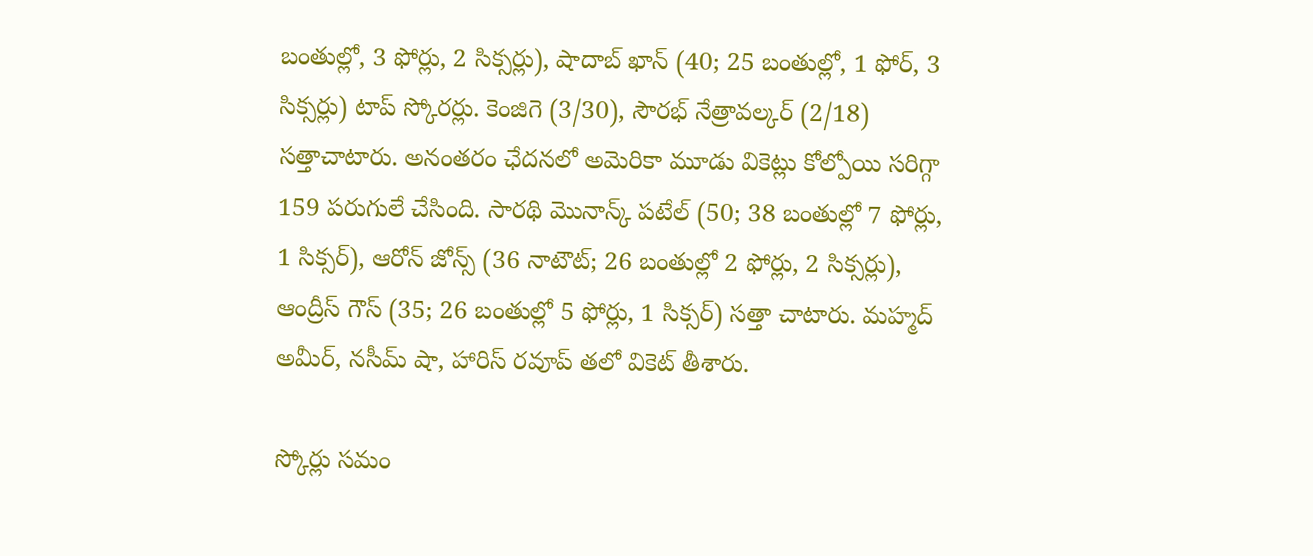బంతుల్లో, 3 ఫోర్లు, 2 సిక్సర్లు), షాదాబ్ ఖాన్ (40; 25 బంతుల్లో, 1 ఫోర్, 3 సిక్సర్లు) టాప్ స్కోరర్లు. కెంజిగె (3/30), సౌరభ్ నేత్రావల్కర్ (2/18) సత్తాచాటారు. అనంతరం ఛేదనలో అమెరికా మూడు వికెట్లు కోల్పోయి సరిగ్గా 159 పరుగులే చేసింది. సారథి మొనాన్క్ పటేల్ (50; 38 బంతుల్లో 7 ఫోర్లు, 1 సిక్సర్), ఆరోన్ జోన్స్ (36 నాటౌట్; 26 బంతుల్లో 2 ఫోర్లు, 2 సిక్సర్లు), ఆంద్రీస్ గౌస్ (35; 26 బంతుల్లో 5 ఫోర్లు, 1 సిక్సర్) సత్తా చాటారు. మహ్మద్ అమీర్, నసీమ్ షా, హారిస్ రవూప్ తలో వికెట్ తీశారు.

స్కోర్లు సమం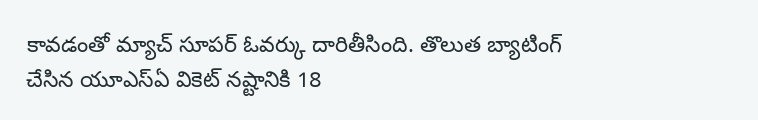కావడంతో మ్యాచ్ సూపర్ ఓవర్కు దారితీసింది. తొలుత బ్యాటింగ్ చేసిన యూఎస్ఏ వికెట్ నష్టానికి 18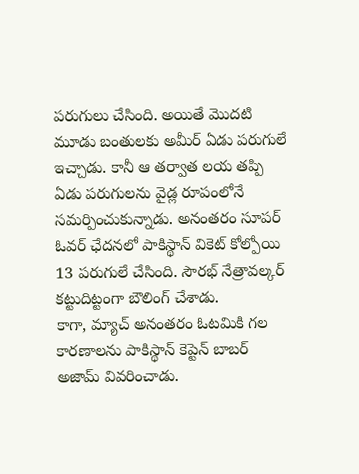పరుగులు చేసింది. అయితే మొదటి మూడు బంతులకు అమీర్ ఏడు పరుగులే ఇచ్చాడు. కానీ ఆ తర్వాత లయ తప్పి ఏడు పరుగులను వైడ్ల రూపంలోనే సమర్పించుకున్నాడు. అనంతరం సూపర్ ఓవర్ ఛేదనలో పాకిస్థాన్ వికెట్ కోల్పోయి 13 పరుగులే చేసింది. సౌరభ్ నేత్రావల్కర్ కట్టుదిట్టంగా బౌలింగ్ చేశాడు.
కాగా, మ్యాచ్ అనంతరం ఓటమికి గల కారణాలను పాకిస్థాన్ కెప్టెన్ బాబర్ అజామ్ వివరించాడు.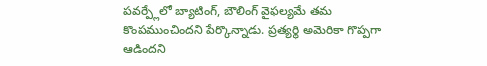పవర్ప్లేలో బ్యాటింగ్, బౌలింగ్ వైఫల్యమే తమ కొంపముంచిందని పేర్కొన్నాడు. ప్రత్యర్థి అమెరికా గొప్పగా ఆడిందని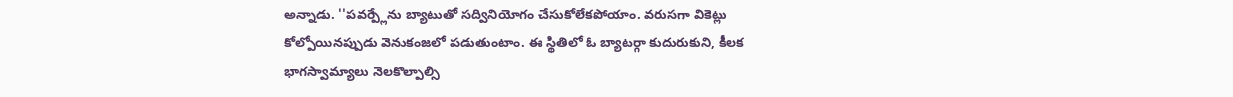అన్నాడు. ''పవర్ప్లేను బ్యాటుతో సద్వినియోగం చేసుకోలేకపోయాం. వరుసగా వికెట్లు కోల్పోయినప్పుడు వెనుకంజలో పడుతుంటాం. ఈ స్థితిలో ఓ బ్యాటర్గా కుదురుకుని, కీలక భాగస్వామ్యాలు నెలకొల్పాల్సి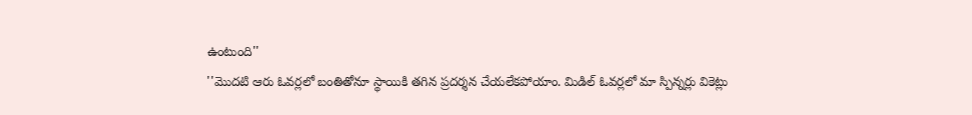ఉంటుంది''
''మొదటి ఆరు ఓవర్లలో బంతితోనూ స్థాయికి తగిన ప్రదర్శన చేయలేకపోయాం. మిడిల్ ఓవర్లలో మా స్పిన్నర్లు వికెట్లు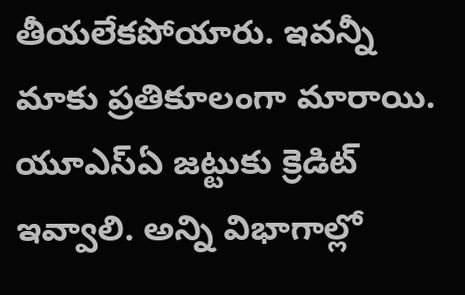తీయలేకపోయారు. ఇవన్నీ మాకు ప్రతికూలంగా మారాయి. యూఎస్ఏ జట్టుకు క్రెడిట్ ఇవ్వాలి. అన్ని విభాగాల్లో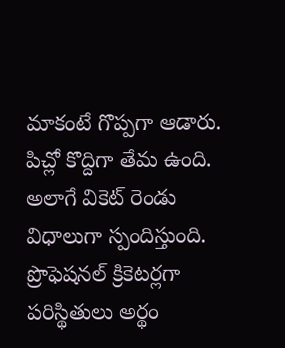మాకంటే గొప్పగా ఆడారు. పిచ్లో కొద్దిగా తేమ ఉంది. అలాగే వికెట్ రెండు విధాలుగా స్పందిస్తుంది. ప్రొఫెషనల్ క్రికెటర్లగా పరిస్థితులు అర్థం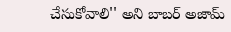చేసుకోవాలి'' అని బాబర్ అజామ్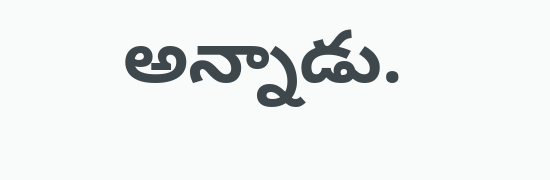అన్నాడు.